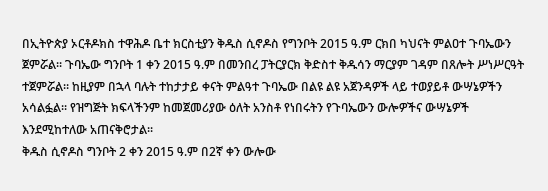በኢትዮጵያ ኦርቶዶክስ ተዋሕዶ ቤተ ክርስቲያን ቅዱስ ሲኖዶስ የግንቦት 2015 ዓ.ም ርክበ ካህናት ምልዐተ ጉባኤውን ጀምሯል፡፡ ጉባኤው ግንቦት 1 ቀን 2015 ዓ.ም በመንበረ ፓትርያርክ ቅድስተ ቅዱሳን ማርያም ገዳም በጸሎት ሥነሥርዓት ተጀምሯል። ከዚያም በኋላ ባሉት ተከታታይ ቀናት ምልዓተ ጉባኤው በልዩ ልዩ አጀንዳዎች ላይ ተወያይቶ ውሣኔዎችን አሳልፏል፡፡ የዝግጅት ክፍላችንም ከመጀመሪያው ዕለት አንስቶ የነበሩትን የጉባኤውን ውሎዎችና ውሣኔዎች እንደሚከተለው አጠናቅሮታል፡፡
ቅዱስ ሲኖዶስ ግንቦት 2 ቀን 2015 ዓ.ም በ2ኛ ቀን ውሎው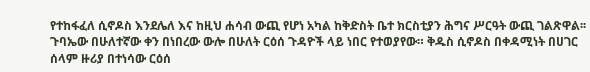የተከፋፈለ ሲኖዶስ እንደሌለ እና ከዚህ ሐሳብ ውጪ የሆነ አካል ከቅድስት ቤተ ክርስቲያን ሕግና ሥርዓት ውጪ ገልጽዋል፡፡ ጉባኤው በሁለተኛው ቀን በነበረው ውሎ በሁለት ርዕሰ ጉዳዮች ላይ ነበር የተወያየው። ቅዱስ ሲኖዶስ በቀዳሚነት በሀገር ሰላም ዙሪያ በተነሳው ርዕሰ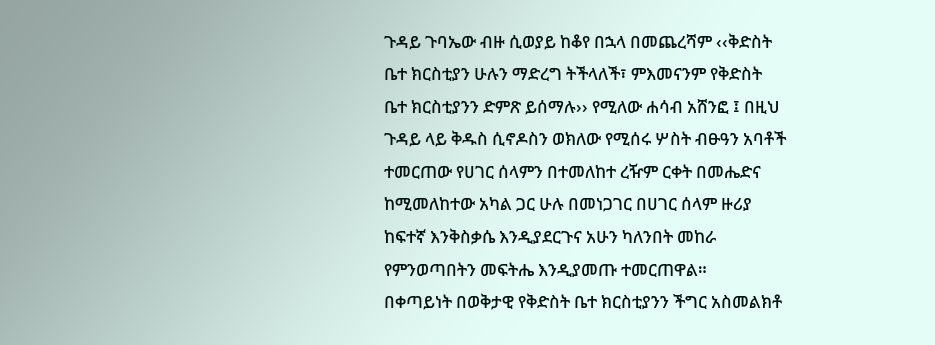ጉዳይ ጉባኤው ብዙ ሲወያይ ከቆየ በኋላ በመጨረሻም ‹‹ቅድስት ቤተ ክርስቲያን ሁሉን ማድረግ ትችላለች፣ ምእመናንም የቅድስት ቤተ ክርስቲያንን ድምጽ ይሰማሉ›› የሚለው ሐሳብ አሸንፎ ፤ በዚህ ጉዳይ ላይ ቅዱስ ሲኖዶስን ወክለው የሚሰሩ ሦስት ብፁዓን አባቶች ተመርጠው የሀገር ሰላምን በተመለከተ ረዥም ርቀት በመሔድና ከሚመለከተው አካል ጋር ሁሉ በመነጋገር በሀገር ሰላም ዙሪያ ከፍተኛ እንቅስቃሴ እንዲያደርጉና አሁን ካለንበት መከራ የምንወጣበትን መፍትሔ እንዲያመጡ ተመርጠዋል።
በቀጣይነት በወቅታዊ የቅድስት ቤተ ክርስቲያንን ችግር አስመልክቶ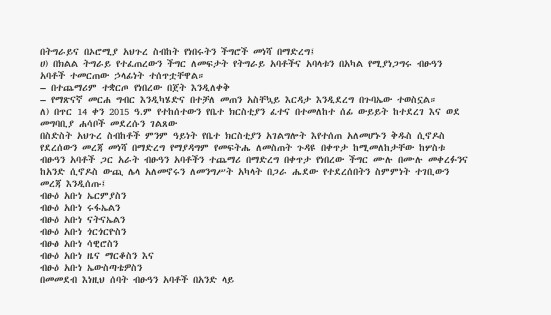በትግራይና በኦሮሚያ አህጉረ ስብከት የነበሩትን ችግሮች መነሻ በማድረግ፤
ሀ) በክልል ትግራይ የተፈጠረውን ችግር ለመፍታት የትግራይ አባቶችና አባላቱን በአካል የሚያነጋግሩ ብፁዓን አባቶች ተመርጠው ኃላፊነት ተሰጥቷቸዋል።
– በተጨማሪም ተቋርጦ የነበረው በጀት እንዲለቀቅ
– የማጽናኛ መርሐ ግብር እንዲካሄድና በተቻለ መጠን አስቸኳይ እርዳታ እንዲደረግ በጉባኤው ተወስኗል።
ለ) በጥር 14 ቀን 2015 ዓ.ም የተከሰተውን የቤተ ክርስቲያን ፈተና በተመለከተ ሰፊ ውይይት ከተደረገ እና ወደ መግባቢያ ሐሳቦች መደረሱን ገልጸው
በስድስት አህጉረ ስብከቶች ምንም ዓይነት የቤተ ክርስቲያን አገልግሎት እየተሰጠ አለመሆኑን ቅዱስ ሲኖዶስ የደረሰውን መረጃ መነሻ በማድረግ የማያዳግም የመፍትሔ ለመስጠት ጉዳዩ በቀጥታ ከሚመለከታቸው ከሦስቱ ብፁዓን አባቶች ጋር አራት ብፁዓን አባቶችን ተጨማሪ በማድረግ በቀጥታ የነበረው ችግር ሙሉ በሙሉ መቀረፉንና ከአንድ ሲኖዶስ ውጪ ሌላ አለመኖሩን ለመንግሥት አካላት በጋራ ሔደው የተደረሰበትን ስምምነት ተገቢውን መረጃ እንዲሰጡ፤
ብፁዕ አቡነ ኤርምያስን
ብፁዕ አቡነ ሩፋኤልን
ብፁዕ አቡነ ናትናኤልን
ብፁዕ አቡነ ጎርጎርዮስን
ብፁፅ አቡነ ሳዊሮስን
ብፁዕ አቡነ ዜና ማርቆስን እና
ብፁዕ አቡነ ኤውስጣቴዎስን
በመመደብ እነዚህ ሰባት ብፁዓን አባቶች በአንድ ላይ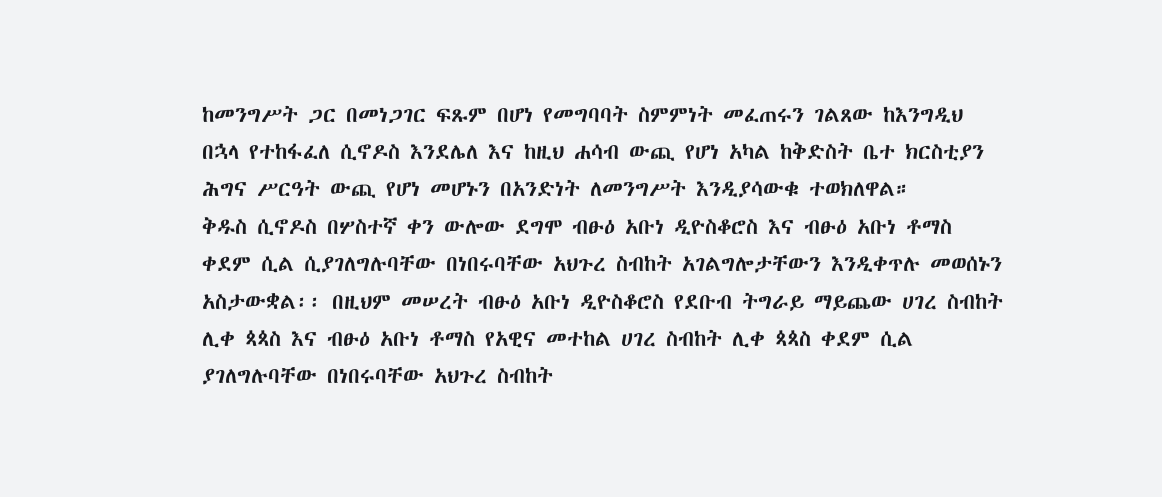ከመንግሥት ጋር በመነጋገር ፍጹም በሆነ የመግባባት ስምምነት መፈጠሩን ገልጸው ከእንግዲህ በኋላ የተከፋፈለ ሲኖዶስ እንደሌለ እና ከዚህ ሐሳብ ውጪ የሆነ አካል ከቅድስት ቤተ ክርስቲያን ሕግና ሥርዓት ውጪ የሆነ መሆኑን በአንድነት ለመንግሥት እንዲያሳውቁ ተወክለዋል።
ቅዱስ ሲኖዶስ በሦስተኛ ቀን ውሎው ደግሞ ብፁዕ አቡነ ዲዮስቆሮስ እና ብፁዕ አቡነ ቶማስ ቀደም ሲል ሲያገለግሉባቸው በነበሩባቸው አህጉረ ስብከት አገልግሎታቸውን እንዲቀጥሉ መወሰኑን አስታውቋል፡፡ በዚህም መሠረት ብፁዕ አቡነ ዲዮስቆሮስ የደቡብ ትግራይ ማይጨው ሀገረ ስብከት ሊቀ ጳጳስ እና ብፁዕ አቡነ ቶማስ የአዊና መተከል ሀገረ ስብከት ሊቀ ጳጳስ ቀደም ሲል ያገለግሉባቸው በነበሩባቸው አህጉረ ስብከት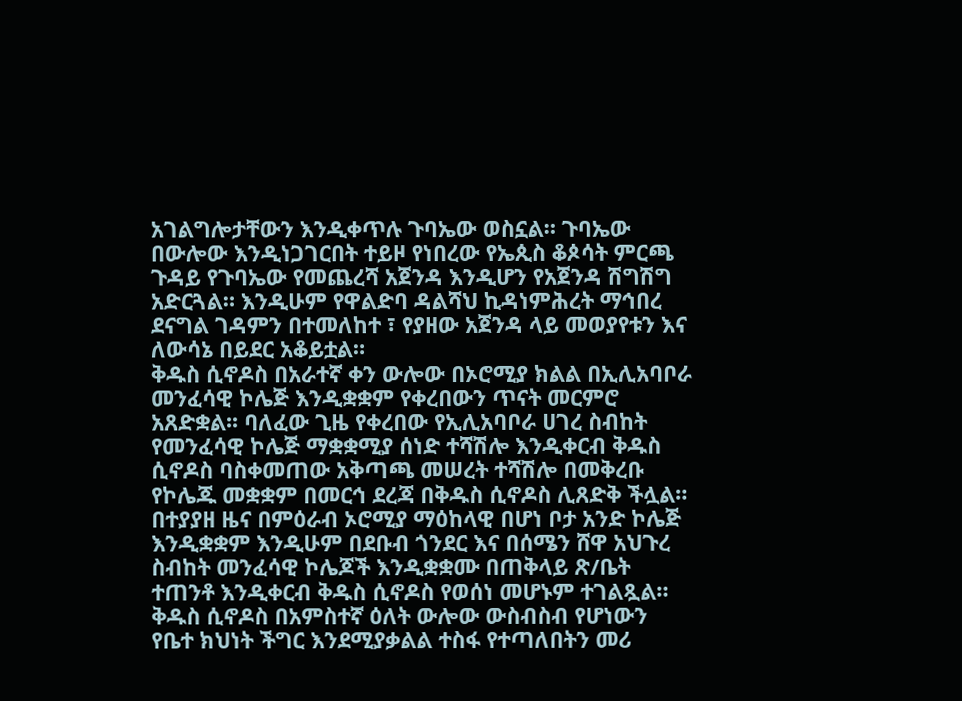አገልግሎታቸውን እንዲቀጥሉ ጉባኤው ወስኗል። ጉባኤው በውሎው እንዲነጋገርበት ተይዞ የነበረው የኤጲስ ቆጶሳት ምርጫ ጉዳይ የጉባኤው የመጨረሻ አጀንዳ እንዲሆን የአጀንዳ ሽግሽግ አድርጓል። እንዲሁም የዋልድባ ዳልሻህ ኪዳነምሕረት ማኅበረ ደናግል ገዳምን በተመለከተ ፣ የያዘው አጀንዳ ላይ መወያየቱን እና ለውሳኔ በይደር አቆይቷል።
ቅዱስ ሲኖዶስ በአራተኛ ቀን ውሎው በኦሮሚያ ክልል በኢሊአባቦራ መንፈሳዊ ኮሌጅ እንዲቋቋም የቀረበውን ጥናት መርምሮ አጸድቋል፡፡ ባለፈው ጊዜ የቀረበው የኢሊአባቦራ ሀገረ ስብከት የመንፈሳዊ ኮሌጅ ማቋቋሚያ ሰነድ ተሻሽሎ እንዲቀርብ ቅዱስ ሲኖዶስ ባስቀመጠው አቅጣጫ መሠረት ተሻሽሎ በመቅረቡ የኮሌጁ መቋቋም በመርኅ ደረጃ በቅዱስ ሲኖዶስ ሊጸድቅ ችሏል። በተያያዘ ዜና በምዕራብ ኦሮሚያ ማዕከላዊ በሆነ ቦታ አንድ ኮሌጅ እንዲቋቋም እንዲሁም በደቡብ ጎንደር እና በሰሜን ሸዋ አህጉረ ስብከት መንፈሳዊ ኮሌጆች እንዲቋቋሙ በጠቅላይ ጽ/ቤት ተጠንቶ እንዲቀርብ ቅዱስ ሲኖዶስ የወሰነ መሆኑም ተገልጿል።
ቅዱስ ሲኖዶስ በአምስተኛ ዕለት ውሎው ውስብስብ የሆነውን የቤተ ክህነት ችግር እንደሚያቃልል ተስፋ የተጣለበትን መሪ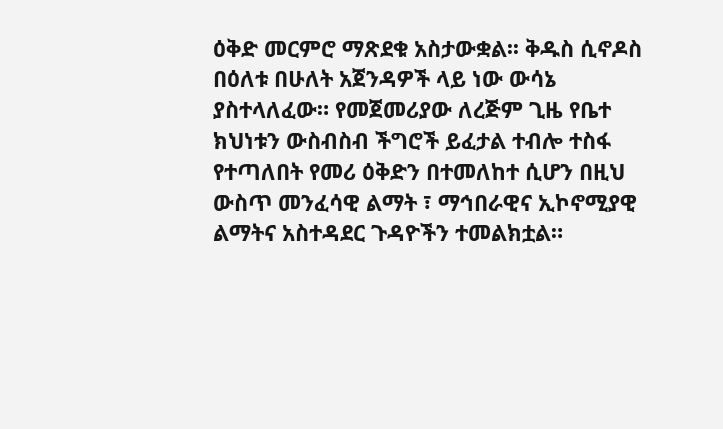ዕቅድ መርምሮ ማጽደቁ አስታውቋል፡፡ ቅዱስ ሲኖዶስ በዕለቱ በሁለት አጀንዳዎች ላይ ነው ውሳኔ ያስተላለፈው። የመጀመሪያው ለረጅም ጊዜ የቤተ ክህነቱን ውስብስብ ችግሮች ይፈታል ተብሎ ተስፋ የተጣለበት የመሪ ዕቅድን በተመለከተ ሲሆን በዚህ ውስጥ መንፈሳዊ ልማት ፣ ማኅበራዊና ኢኮኖሚያዊ ልማትና አስተዳደር ጉዳዮችን ተመልክቷል።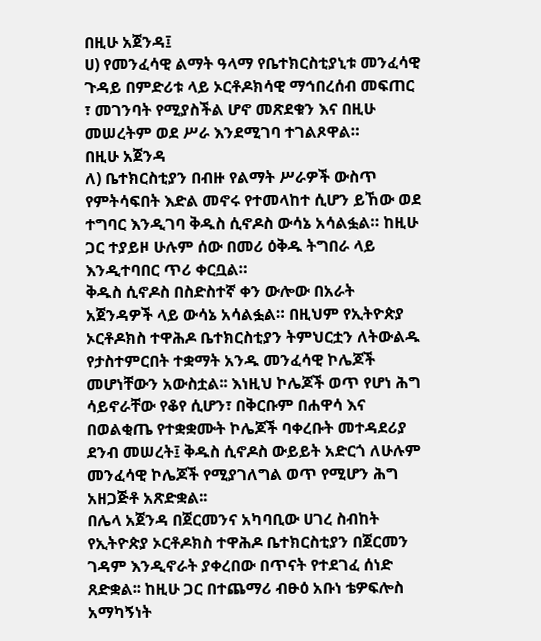በዚሁ አጀንዳ፤
ሀ) የመንፈሳዊ ልማት ዓላማ የቤተክርስቲያኒቱ መንፈሳዊ ጉዳይ በምድሪቱ ላይ ኦርቶዶክሳዊ ማኅበረሰብ መፍጠር ፣ መገንባት የሚያስችል ሆኖ መጽደቁን እና በዚሁ መሠረትም ወደ ሥራ እንደሚገባ ተገልጾዋል።
በዚሁ አጀንዳ
ለ) ቤተክርስቲያን በብዙ የልማት ሥራዎች ውስጥ የምትሳፍበት እድል መኖሩ የተመላከተ ሲሆን ይኸው ወደ ተግባር እንዲገባ ቅዱስ ሲኖዶስ ውሳኔ አሳልፏል። ከዚሁ ጋር ተያይዞ ሁሉም ሰው በመሪ ዕቅዱ ትግበራ ላይ እንዲተባበር ጥሪ ቀርቧል።
ቅዱስ ሲኖዶስ በስድስተኛ ቀን ውሎው በአራት አጀንዳዎች ላይ ውሳኔ አሳልፏል። በዚህም የኢትዮጵያ ኦርቶዶክስ ተዋሕዶ ቤተክርስቲያን ትምህርቷን ለትውልዱ የታስተምርበት ተቋማት አንዱ መንፈሳዊ ኮሌጆች መሆነቸውን አውስቷል፡፡ እነዚህ ኮሌጆች ወጥ የሆነ ሕግ ሳይኖራቸው የቆየ ሲሆን፣ በቅርቡም በሐዋሳ እና በወልቂጤ የተቋቋሙት ኮሌጆች ባቀረቡት መተዳደሪያ ደንብ መሠረት፤ ቅዱስ ሲኖዶስ ውይይት አድርጎ ለሁሉም መንፈሳዊ ኮሌጆች የሚያገለግል ወጥ የሚሆን ሕግ አዘጋጅቶ አጽድቋል፡፡
በሌላ አጀንዳ በጀርመንና አካባቢው ሀገረ ስብከት የኢትዮጵያ ኦርቶዶክስ ተዋሕዶ ቤተክርስቲያን በጀርመን ገዳም እንዲኖራት ያቀረበው በጥናት የተደገፈ ሰነድ ጸድቋል፡፡ ከዚሁ ጋር በተጨማሪ ብፁዕ አቡነ ቴዎፍሎስ አማካኝነት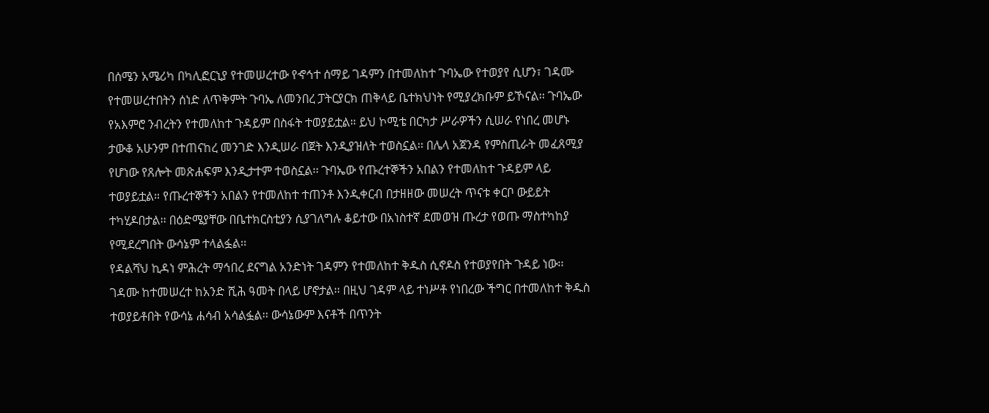በሰሜን አሜሪካ በካሊፎርኒያ የተመሠረተው የኆኅተ ሰማይ ገዳምን በተመለከተ ጉባኤው የተወያየ ሲሆን፣ ገዳሙ የተመሠረተበትን ሰነድ ለጥቅምት ጉባኤ ለመንበረ ፓትርያርክ ጠቅላይ ቤተክህነት የሚያረክቡም ይኾናል፡፡ ጉባኤው የአእምሮ ንብረትን የተመለከተ ጉዳይም በስፋት ተወያይቷል። ይህ ኮሚቴ በርካታ ሥራዎችን ሲሠራ የነበረ መሆኑ ታውቆ አሁንም በተጠናከረ መንገድ እንዲሠራ በጀት እንዲያዝለት ተወስኗል፡፡ በሌላ አጀንዳ የምስጢራት መፈጸሚያ የሆነው የጸሎት መጽሐፍም እንዲታተም ተወስኗል፡፡ ጉባኤው የጡረተኞችን አበልን የተመለከተ ጉዳይም ላይ ተወያይቷል። የጡረተኞችን አበልን የተመለከተ ተጠንቶ እንዲቀርብ በታዘዘው መሠረት ጥናቱ ቀርቦ ውይይት ተካሂዶበታል፡፡ በዕድሜያቸው በቤተክርስቲያን ሲያገለግሉ ቆይተው በአነስተኛ ደመወዝ ጡረታ የወጡ ማስተካከያ የሚደረግበት ውሳኔም ተላልፏል፡፡
የዳልሻህ ኪዳነ ምሕረት ማኅበረ ደናግል አንድነት ገዳምን የተመለከተ ቅዱስ ሲኖዶስ የተወያየበት ጉዳይ ነው፡፡ ገዳሙ ከተመሠረተ ከአንድ ሺሕ ዓመት በላይ ሆኖታል፡፡ በዚህ ገዳም ላይ ተነሥቶ የነበረው ችግር በተመለከተ ቅዱስ ተወያይቶበት የውሳኔ ሐሳብ አሳልፏል፡፡ ውሳኔውም እናቶች በጥንት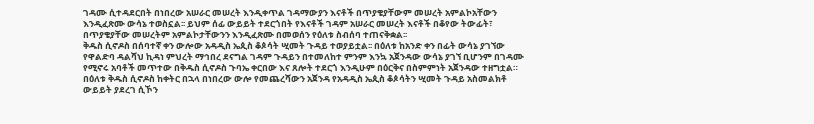ገዳሙ ሲተዳደርበት በነበረው አሠራር መሠረት እንዲቀጥል ገዳማውያን እናቶች በጥያቄያቸውም መሠረት አምልኮአቸውን እንዲፈጽሙ ውሳኔ ተወስኗል፡፡ ይህም ሰፊ ውይይት ተደርጎበት የእናቶች ገዳም አሠራር መሠረት እናቶች በቆየው ትውፊት፣ በጥያቄያቸው መሠረትም አምልኮታቸውንን እንዲፈጽሙ በመወሰን የዕለቱ ስብሰባ ተጠናቅቋል፡፡
ቅዱስ ሲኖዶስ በሰባተኛ ቀን ውሎው አዳዲስ ኤጲስ ቆጶሳት ሢመት ጉዳይ ተወያይቷል፡፡ በዕለቱ ከአንድ ቀን በፊት ውሳኔ ያገኘው የዋልድባ ዳልሻህ ኪዳነ ምህረት ማኅበረ ደናግል ገዳም ጉዳይን በተመለከተ ምንም እንኳ አጀንዳው ውሳኔ ያገኘ ቢሆንም በገዳሙ የሚኖሩ አባቶች መጥተው በቅዱስ ሲኖዶስ ጉባኤ ቀርበው እና ጸሎት ተደርጎ እንዲሁም በዕርቅና በስምምነት አጀንዳው ተዘግቷል። በዕለቱ ቅዱስ ሲኖዶስ ከቀትር በኋላ በነበረው ውሎ የመጨረሻውን አጀንዳ የአዳዲስ ኤጲስ ቆጶሳትን ሢመት ጉዳይ አስመልክቶ ውይይት ያደረገ ሲኾን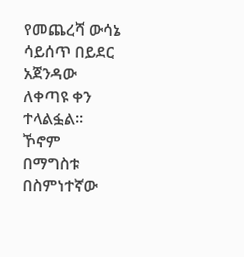የመጨረሻ ውሳኔ ሳይሰጥ በይደር አጀንዳው ለቀጣዩ ቀን ተላልፏል፡፡
ኾኖም በማግስቱ በስምነተኛው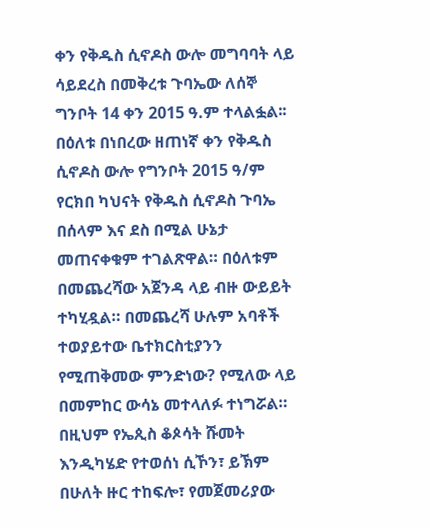ቀን የቅዱስ ሲኖዶስ ውሎ መግባባት ላይ ሳይደረስ በመቅረቱ ጉባኤው ለሰኞ ግንቦት 14 ቀን 2015 ዓ.ም ተላልፏል፡፡ በዕለቱ በነበረው ዘጠነኛ ቀን የቅዱስ ሲኖዶስ ውሎ የግንቦት 2015 ዓ/ም የርክበ ካህናት የቅዱስ ሲኖዶስ ጉባኤ በሰላም እና ደስ በሚል ሁኔታ መጠናቀቁም ተገልጽዋል። በዕለቱም በመጨረሻው አጀንዳ ላይ ብዙ ውይይት ተካሂዷል። በመጨረሻ ሁሉም አባቶች ተወያይተው ቤተክርስቲያንን የሚጠቅመው ምንድነው? የሚለው ላይ በመምከር ውሳኔ መተላለፉ ተነግሯል። በዚህም የኤጲስ ቆጶሳት ሹመት እንዲካሄድ የተወሰነ ሲኾን፣ ይኽም በሁለት ዙር ተከፍሎ፣ የመጀመሪያው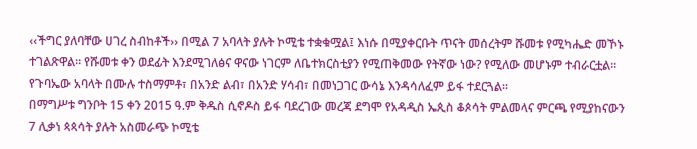‹‹ችግር ያለባቸው ሀገረ ስብከቶች›› በሚል 7 አባላት ያሉት ኮሚቴ ተቋቁሟል፤ እነሱ በሚያቀርቡት ጥናት መሰረትም ሹመቱ የሚካሔድ መኾኑ ተገልጽዋል። የሹመቱ ቀን ወደፊት እንደሚገለፅና ዋናው ነገርም ለቤተክርስቲያን የሚጠቅመው የትኛው ነው? የሚለው መሆኑም ተብራርቷል፡፡ የጉባኤው አባላት በሙሉ ተስማምቶ፣ በአንድ ልብ፣ በአንድ ሃሳብ፣ በመነጋገር ውሳኔ እንዳሳለፈም ይፋ ተደርጓል፡፡
በማግሥቱ ግንቦት 15 ቀን 2015 ዓ.ም ቅዱስ ሲኖዶስ ይፋ ባደረገው መረጃ ደግሞ የአዳዲስ ኤጲስ ቆጶሳት ምልመላና ምርጫ የሚያከናውን 7 ሊቃነ ጳጳሳት ያሉት አስመራጭ ኮሚቴ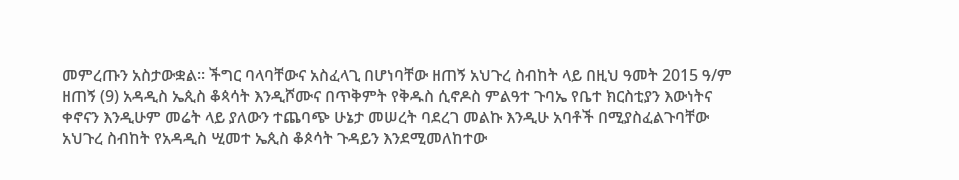መምረጡን አስታውቋል፡፡ ችግር ባላባቸውና አስፈላጊ በሆነባቸው ዘጠኝ አህጉረ ስብከት ላይ በዚህ ዓመት 2015 ዓ/ም ዘጠኝ (9) አዳዲስ ኤጲስ ቆጳሳት እንዲሾሙና በጥቅምት የቅዱስ ሲኖዶስ ምልዓተ ጉባኤ የቤተ ክርስቲያን እውነትና ቀኖናን እንዲሁም መሬት ላይ ያለውን ተጨባጭ ሁኔታ መሠረት ባደረገ መልኩ እንዲሁ አባቶች በሚያስፈልጉባቸው አህጉረ ስብከት የአዳዲስ ሢመተ ኤጲስ ቆጶሳት ጉዳይን እንደሚመለከተው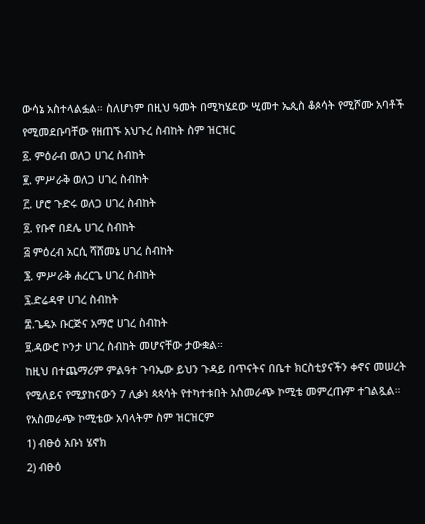ውሳኔ አስተላልፏል። ስለሆነም በዚህ ዓመት በሚካሄደው ሢመተ ኤጲስ ቆጶሳት የሚሾሙ አባቶች የሚመደቡባቸው የዘጠኙ አህጉረ ስብከት ስም ዝርዝር
፩. ምዕራብ ወለጋ ሀገረ ስብከት
፪. ምሥራቅ ወለጋ ሀገረ ስብከት
፫. ሆሮ ጉድሩ ወለጋ ሀገረ ስብከት
፬. የቡኖ በደሌ ሀገረ ስብከት
፭ ምዕረብ አርሲ ሻሸመኔ ሀገረ ስብከት
፮. ምሥራቅ ሐረርጌ ሀገረ ስብከት
፯.ድሬዳዋ ሀገረ ስብከት
፰.ጌዴኦ ቡርጅና አማሮ ሀገረ ስብከት
፱.ዳውሮ ኮንታ ሀገረ ስብከት መሆናቸው ታውቋል።
ከዚህ በተጨማሪም ምልዓተ ጉባኤው ይህን ጉዳይ በጥናትና በቤተ ክርስቲያናችን ቀኖና መሠረት የሚለይና የሚያከናውን 7 ሊቃነ ጳጳሳት የተካተቱበት አስመራጭ ኮሚቴ መምረጡም ተገልጿል።
የአስመራጭ ኮሚቴው አባላትም ስም ዝርዝርም
1) ብፁዕ አቡነ ሄኖክ
2) ብፁዕ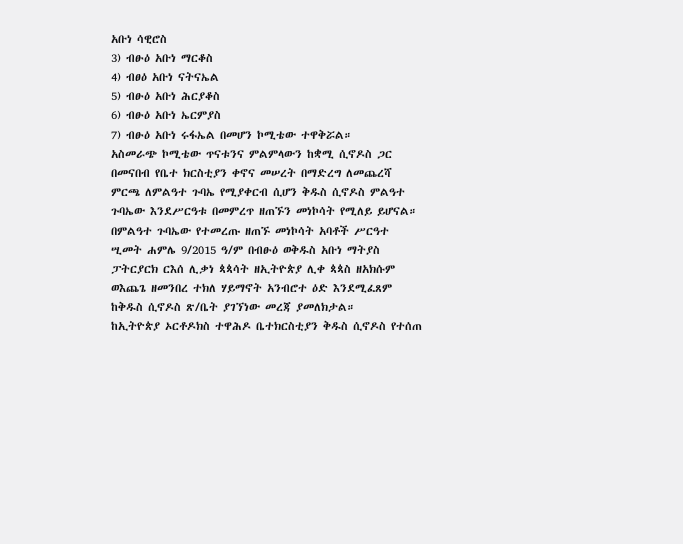አቡነ ሳዊሮስ
3) ብፁዕ አቡነ ማርቆስ
4) ብፀዕ አቡነ ናትናኤል
5) ብፁዕ አቡነ ሕርያቆስ
6) ብፁዕ አቡነ ኤርምያስ
7) ብፁዕ አቡነ ሩፋኤል በመሆን ኮሚቴው ተዋቅሯል።
አስመራጭ ኮሚቴው ጥናቱንና ምልምላውን ከቋሚ ሲኖዶስ ጋር በመናበብ የቤተ ክርስቲያን ቀኖና መሠረት በማድረግ ለመጨረሻ ምርጫ ለምልዓተ ጉባኤ የሚያቀርብ ሲሆን ቅዱስ ሲኖዶስ ምልዓተ ጉባኤው እንደሥርዓቱ በመምረጥ ዘጠኙን መነኮሳት የሚለይ ይሆናል። በምልዓተ ጉባኤው የተመረጡ ዘጠኙ መነኮሳት አባቶች ሥርዓተ ሢመት ሐምሌ 9/2015 ዓ/ም በብፁዕ ወቅዱስ አቡነ ማትያስ ፓትርያርክ ርእሰ ሊቃነ ጳጳሳት ዘኢትዮጵያ ሊቀ ጳጳስ ዘአክሱም ወእጨጌ ዘመንበረ ተክለ ሃይማኖት አንብሮተ ዕድ እንደሚፈጸም ከቅዱስ ሲኖዶስ ጽ/ቤት ያገኘነው መረጃ ያመለክታል።
ከኢትዮጵያ ኦርቶዶክስ ተዋሕዶ ቤተክርስቲያን ቅዱስ ሲኖዶስ የተሰጠ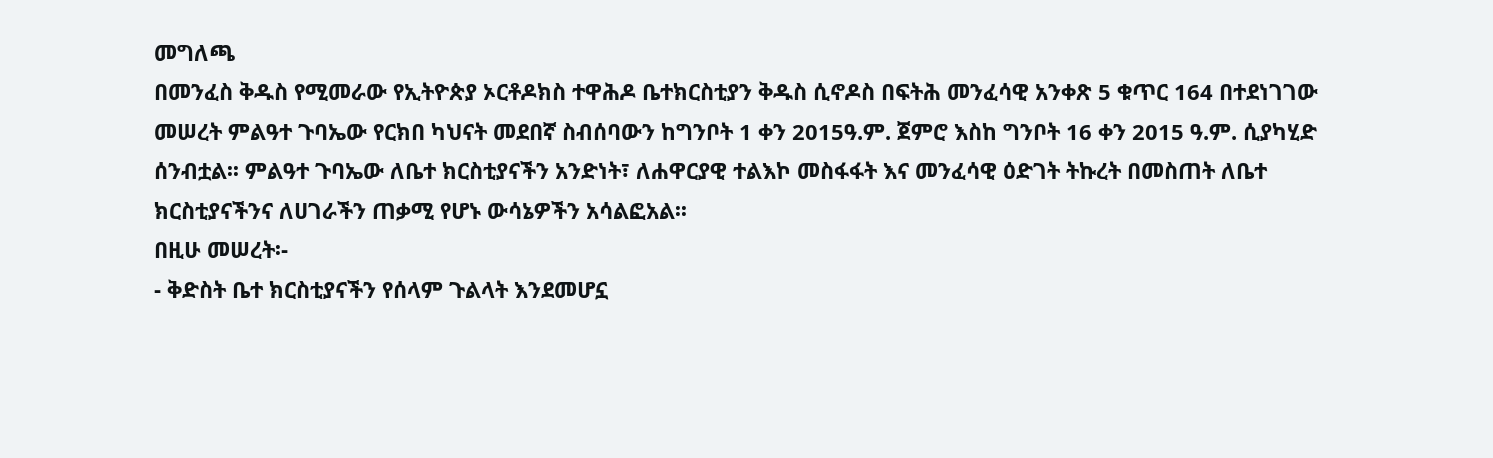መግለጫ
በመንፈስ ቅዱስ የሚመራው የኢትዮጵያ ኦርቶዶክስ ተዋሕዶ ቤተክርስቲያን ቅዱስ ሲኖዶስ በፍትሕ መንፈሳዊ አንቀጽ 5 ቁጥር 164 በተደነገገው መሠረት ምልዓተ ጉባኤው የርክበ ካህናት መደበኛ ስብሰባውን ከግንቦት 1 ቀን 2015ዓ.ም. ጀምሮ እስከ ግንቦት 16 ቀን 2015 ዓ.ም. ሲያካሂድ ሰንብቷል፡፡ ምልዓተ ጉባኤው ለቤተ ክርስቲያናችን አንድነት፣ ለሐዋርያዊ ተልእኮ መስፋፋት እና መንፈሳዊ ዕድገት ትኩረት በመስጠት ለቤተ ክርስቲያናችንና ለሀገራችን ጠቃሚ የሆኑ ውሳኔዎችን አሳልፎአል፡፡
በዚሁ መሠረት፡-
- ቅድስት ቤተ ክርስቲያናችን የሰላም ጉልላት እንደመሆኗ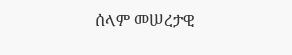ሰላም መሠረታዊ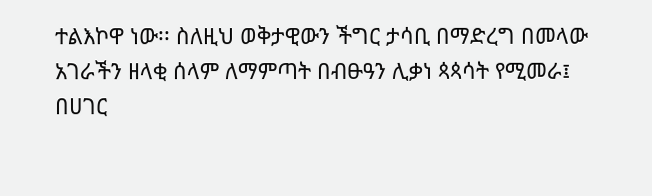ተልእኮዋ ነው፡፡ ስለዚህ ወቅታዊውን ችግር ታሳቢ በማድረግ በመላው አገራችን ዘላቂ ሰላም ለማምጣት በብፁዓን ሊቃነ ጳጳሳት የሚመራ፤ በሀገር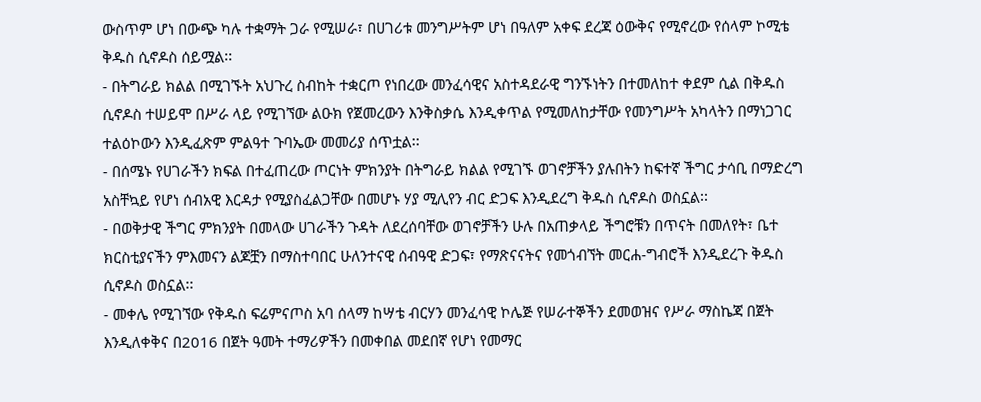ውስጥም ሆነ በውጭ ካሉ ተቋማት ጋራ የሚሠራ፣ በሀገሪቱ መንግሥትም ሆነ በዓለም አቀፍ ደረጃ ዕውቅና የሚኖረው የሰላም ኮሚቴ ቅዱስ ሲኖዶስ ሰይሟል፡፡
- በትግራይ ክልል በሚገኙት አህጉረ ስብከት ተቋርጦ የነበረው መንፈሳዊና አስተዳደራዊ ግንኙነትን በተመለከተ ቀደም ሲል በቅዱስ ሲኖዶስ ተሠይሞ በሥራ ላይ የሚገኘው ልዑክ የጀመረውን እንቅስቃሴ እንዲቀጥል የሚመለከታቸው የመንግሥት አካላትን በማነጋገር ተልዕኮውን እንዲፈጽም ምልዓተ ጉባኤው መመሪያ ሰጥቷል፡፡
- በሰሜኑ የሀገራችን ክፍል በተፈጠረው ጦርነት ምክንያት በትግራይ ክልል የሚገኙ ወገኖቻችን ያሉበትን ከፍተኛ ችግር ታሳቢ በማድረግ አስቸኳይ የሆነ ሰብአዊ እርዳታ የሚያስፈልጋቸው በመሆኑ ሃያ ሚሊየን ብር ድጋፍ እንዲደረግ ቅዱስ ሲኖዶስ ወስኗል፡፡
- በወቅታዊ ችግር ምክንያት በመላው ሀገራችን ጉዳት ለደረሰባቸው ወገኖቻችን ሁሉ በአጠቃላይ ችግሮቹን በጥናት በመለየት፣ ቤተ ክርስቲያናችን ምእመናን ልጆቿን በማስተባበር ሁለንተናዊ ሰብዓዊ ድጋፍ፣ የማጽናናትና የመጎብኘት መርሐ-ግብሮች እንዲደረጉ ቅዱስ ሲኖዶስ ወስኗል፡፡
- መቀሌ የሚገኘው የቅዱስ ፍሬምናጦስ አባ ሰላማ ከሣቴ ብርሃን መንፈሳዊ ኮሌጅ የሠራተኞችን ደመወዝና የሥራ ማስኬጃ በጀት እንዲለቀቅና በ2016 በጀት ዓመት ተማሪዎችን በመቀበል መደበኛ የሆነ የመማር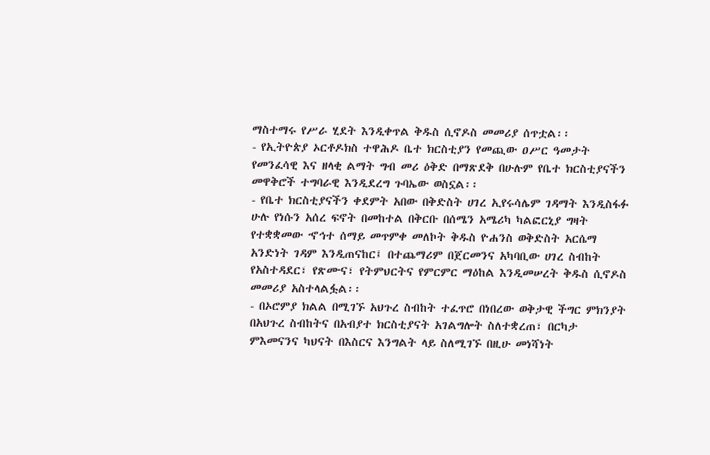ማስተማሩ የሥራ ሂደት እንዲቀጥል ቅዱስ ሲኖዶስ መመሪያ ሰጥቷል፡፡
- የኢትዮጵያ ኦርቶዶክስ ተዋሕዶ ቤተ ክርስቲያን የመጪው ዐሥር ዓመታት የመንፈሳዊ እና ዘላቂ ልማት ግብ መሪ ዕቅድ በማጽደቅ በሁሉም የቤተ ክርስቲያናችን መዋቅሮች ተግባራዊ እንዲደረግ ጉባኤው ወስኗል፡፡
- የቤተ ክርስቲያናችን ቀደምት አበው በቅድስት ሀገረ ኢየሩሳሌም ገዳማት እንዲስፋፉ ሁሉ የነሱን አሰረ ፍኖት በመከተል በቅርቡ በሰሜን አሜሪካ ካልፎርኒያ ግዛት የተቋቋመው ኆኅተ ሰማይ መጥምቀ መለኮት ቅዱስ ዮሐንስ ወቅድስት አርሴማ አንድነት ገዳም እንዲጠናከር፤ በተጨማሪም በጀርመንና አካባቢው ሀገረ ስብከት የአስተዳደር፣ የጽሙና፣ የትምህርትና የምርምር ማዕከል እንዲመሠረት ቅዱስ ሲኖዶስ መመሪያ አስተላልፏል፡፡
- በኦሮምያ ክልል በሚገኙ አህጉረ ስብከት ተፈጥሮ በነበረው ወቅታዊ ችግር ምክንያት በአህጉረ ስብከትና በአብያተ ክርስቲያናት አገልግሎት ስለተቋረጠ፣ በርካታ ምእመናንና ካህናት በእስርና እንግልት ላይ ስለሚገኙ በዚሁ መነሻነት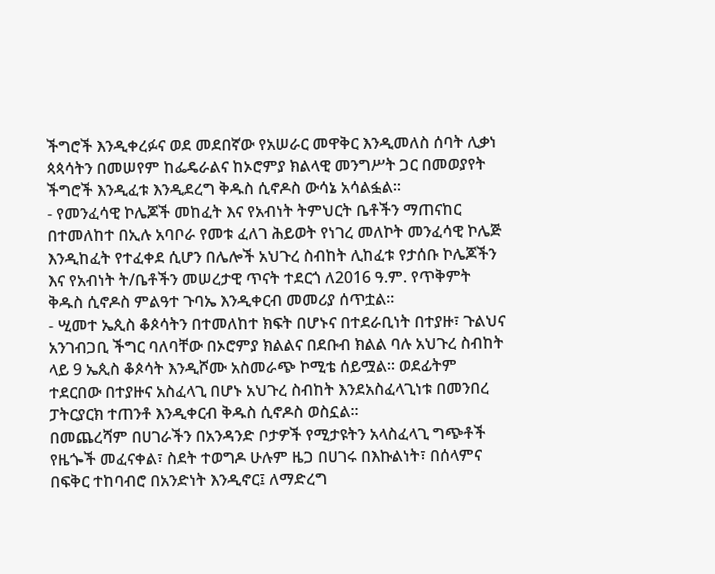ችግሮች እንዲቀረፉና ወደ መደበኛው የአሠራር መዋቅር እንዲመለስ ሰባት ሊቃነ ጳጳሳትን በመሠየም ከፌዴራልና ከኦሮምያ ክልላዊ መንግሥት ጋር በመወያየት ችግሮች እንዲፈቱ እንዲደረግ ቅዱስ ሲኖዶስ ውሳኔ አሳልፏል፡፡
- የመንፈሳዊ ኮሌጆች መከፈት እና የአብነት ትምህርት ቤቶችን ማጠናከር በተመለከተ በኢሉ አባቦራ የመቱ ፈለገ ሕይወት የነገረ መለኮት መንፈሳዊ ኮሌጅ እንዲከፈት የተፈቀደ ሲሆን በሌሎች አህጉረ ስብከት ሊከፈቱ የታሰቡ ኮሌጆችን እና የአብነት ት/ቤቶችን መሠረታዊ ጥናት ተደርጎ ለ2016 ዓ.ም. የጥቅምት ቅዱስ ሲኖዶስ ምልዓተ ጉባኤ እንዲቀርብ መመሪያ ሰጥቷል፡፡
- ሢመተ ኤጲስ ቆጶሳትን በተመለከተ ክፍት በሆኑና በተደራቢነት በተያዙ፣ ጉልህና አንገብጋቢ ችግር ባለባቸው በኦሮምያ ክልልና በደቡብ ክልል ባሉ አህጉረ ስብከት ላይ 9 ኤጲስ ቆጶሳት እንዲሾሙ አስመራጭ ኮሚቴ ሰይሟል፡፡ ወደፊትም ተደርበው በተያዙና አስፈላጊ በሆኑ አህጉረ ስብከት እንደአስፈላጊነቱ በመንበረ ፓትርያርክ ተጠንቶ እንዲቀርብ ቅዱስ ሲኖዶስ ወስኗል፡፡
በመጨረሻም በሀገራችን በአንዳንድ ቦታዎች የሚታዩትን አላስፈላጊ ግጭቶች የዜጐች መፈናቀል፣ ስደት ተወግዶ ሁሉም ዜጋ በሀገሩ በእኩልነት፣ በሰላምና በፍቅር ተከባብሮ በአንድነት እንዲኖር፤ ለማድረግ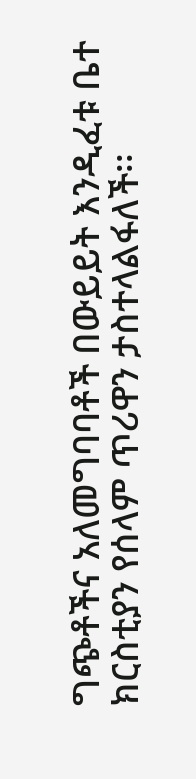ግጭቶችና አለመግባባቶች በውይይት እንዲፈቱ ቤተ ክርስቲያን የሰላም ጥሪዋን ታስተላልፋለች፡፡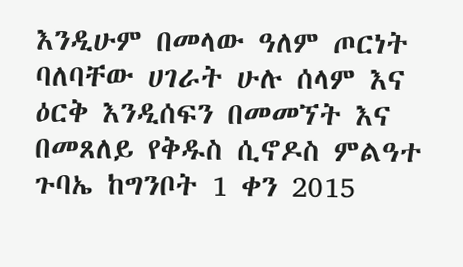እንዲሁም በመላው ዓለም ጦርነት ባለባቸው ሀገራት ሁሉ ሰላም እና ዕርቅ እንዲሰፍን በመመኘት እና በመጸለይ የቅዱስ ሲኖዶስ ምልዓተ ጉባኤ ከግንቦት 1 ቀን 2015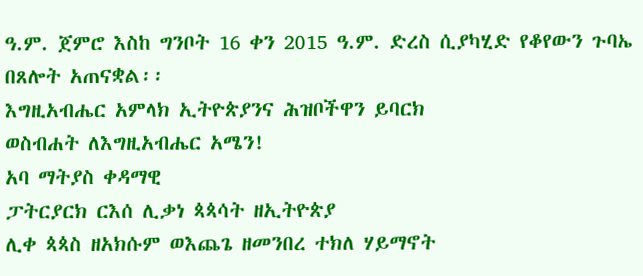ዓ.ም. ጀምሮ እስከ ግንቦት 16 ቀን 2015 ዓ.ም. ድረስ ሲያካሂድ የቆየውን ጉባኤ በጸሎት አጠናቋል፡፡
እግዚአብሔር አምላክ ኢትዮጵያንና ሕዝቦችዋን ይባርክ
ወስብሐት ለእግዚአብሔር አሜን!
አባ ማትያስ ቀዳማዊ
ፓትርያርክ ርእሰ ሊቃነ ጳጳሳት ዘኢትዮጵያ
ሊቀ ጳጳስ ዘአክሱም ወእጨጌ ዘመንበረ ተክለ ሃይማኖት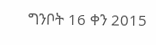ግንቦት 16 ቀን 2015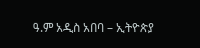ዓ.ም አዲስ አበባ – ኢትዮጵያ